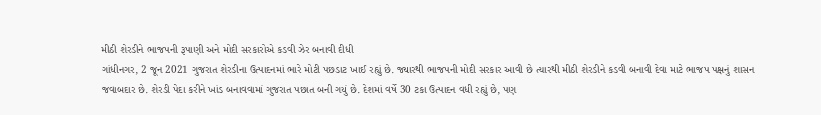મીઠી શેરડીને ભાજપની રૂપાણી અને મોદી સરકારોએ કડવી ઝેર બનાવી દીધી
ગાંધીનગર, 2 જૂન 2021 ગુજરાત શેરડીના ઉત્પાદનમાં ભારે મોટી પછડાટ ખાઈ રહ્યું છે. જ્યારથી ભાજપની મોદી સરકાર આવી છે ત્યારથી મીઠી શેરડીને કડવી બનાવી દેવા માટે ભાજપ પક્ષનું શાસન જવાબદાર છે. શેરડી પેદા કરીને ખાંડ બનાવવામાં ગુજરાત પછાત બની ગયું છે. દેશમાં વર્ષે 30 ટકા ઉત્પાદન વધી રહ્યું છે, પણ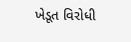ખેડૂત વિરોધી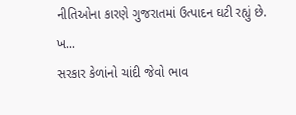નીતિઓના કારણે ગુજરાતમાં ઉત્પાદન ઘટી રહ્યું છે. ખ...
સરકાર કેળાંનો ચાંદી જેવો ભાવ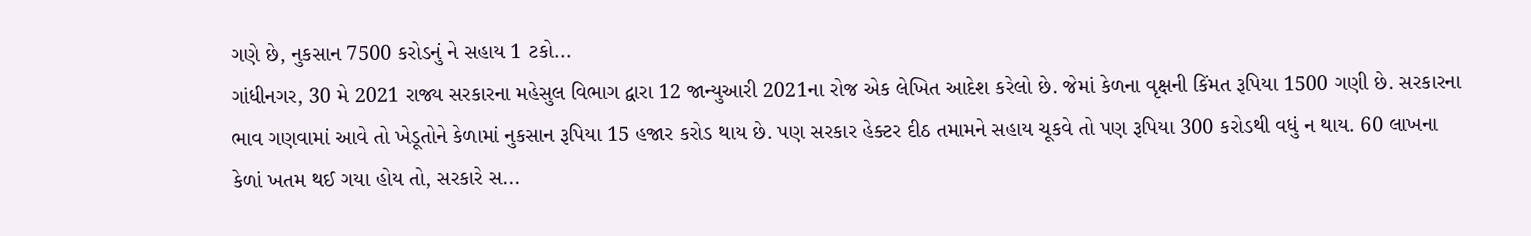ગણે છે, નુકસાન 7500 કરોડનું ને સહાય 1 ટકો...
ગાંધીનગર, 30 મે 2021 રાજ્ય સરકારના મહેસુલ વિભાગ દ્વારા 12 જાન્યુઆરી 2021ના રોજ એક લેખિત આદેશ કરેલો છે. જેમાં કેળના વૃક્ષની કિંમત રૂપિયા 1500 ગણી છે. સરકારના ભાવ ગણવામાં આવે તો ખેડૂતોને કેળામાં નુકસાન રૂપિયા 15 હજાર કરોડ થાય છે. પણ સરકાર હેક્ટર દીઠ તમામને સહાય ચૂકવે તો પણ રૂપિયા 300 કરોડથી વધું ન થાય. 60 લાખના કેળાં ખતમ થઈ ગયા હોય તો, સરકારે સ...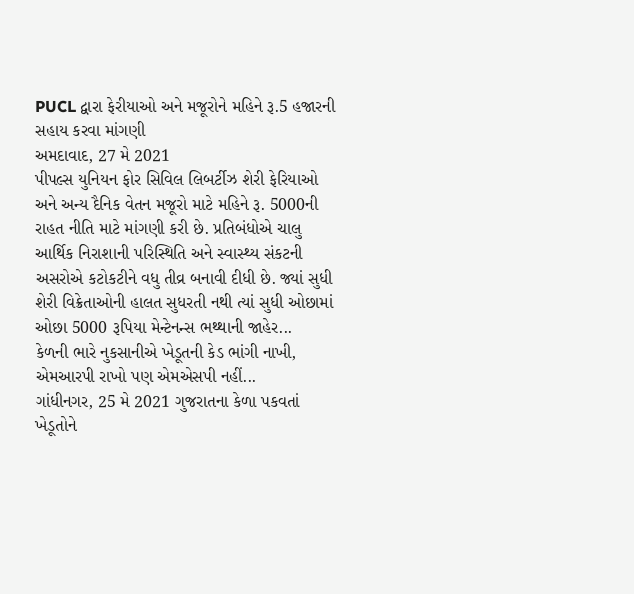PUCL દ્વારા ફેરીયાઓ અને મજૂરોને મહિને રૂ.5 હજારની સહાય કરવા માંગણી
અમદાવાદ, 27 મે 2021
પીપલ્સ યુનિયન ફોર સિવિલ લિબર્ટીઝ શેરી ફેરિયાઓ અને અન્ય દૈનિક વેતન મજૂરો માટે મહિને રૂ. 5000ની રાહત નીતિ માટે માંગણી કરી છે. પ્રતિબંધોએ ચાલુ આર્થિક નિરાશાની પરિસ્થિતિ અને સ્વાસ્થ્ય સંકટની અસરોએ કટોકટીને વધુ તીવ્ર બનાવી દીધી છે. જ્યાં સુધી શેરી વિક્રેતાઓની હાલત સુધરતી નથી ત્યાં સુધી ઓછામાં ઓછા 5000 રૂપિયા મેન્ટેનન્સ ભથ્થાની જાહેર...
કેળની ભારે નુકસાનીએ ખેડૂતની કેડ ભાંગી નાખી, એમઆરપી રાખો પણ એમએસપી નહીં...
ગાંધીનગર, 25 મે 2021 ગુજરાતના કેળા પકવતાં ખેડૂતોને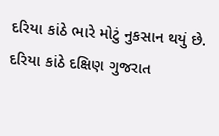દરિયા કાંઠે ભારે મોટું નુકસાન થયું છે. દરિયા કાંઠે દક્ષિણ ગુજરાત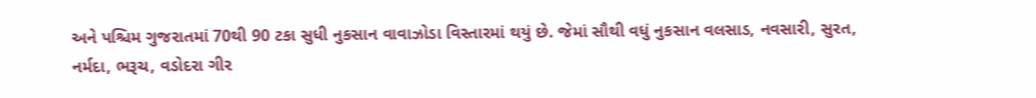અને પશ્ચિમ ગુજરાતમાં 70થી 90 ટકા સુધી નુકસાન વાવાઝોડા વિસ્તારમાં થયું છે. જેમાં સૌથી વધું નુકસાન વલસાડ, નવસારી, સુરત, નર્મદા, ભરૂચ, વડોદરા ગીર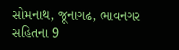સોમનાથ, જૂનાગઢ, ભાવનગર સહિતના 9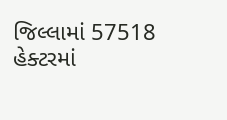જિલ્લામાં 57518 હેક્ટરમાં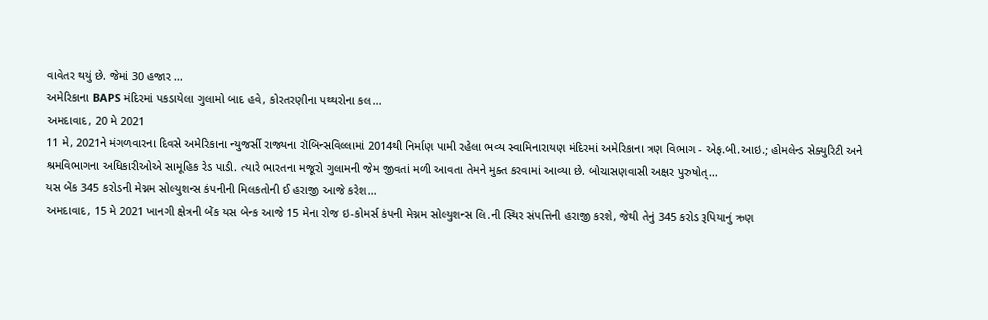વાવેતર થયું છે. જેમાં 30 હજાર ...
અમેરિકાના BAPS મંદિરમાં પકડાયેલા ગુલામો બાદ હવે, કોરતરણીના પથ્થરોના કલ...
અમદાવાદ, 20 મે 2021
11 મે, 2021ને મંગળવારના દિવસે અમેરિકાના ન્યુજર્સી રાજ્યના રૉબિન્સવિલ્લામાં 2014થી નિર્માણ પામી રહેલા ભવ્ય સ્વામિનારાયણ મંદિરમાં અમેરિકાના ત્રણ વિભાગ - એફ.બી.આઇ.; હોમલેન્ડ સેક્યુરિટી અને શ્રમવિભાગના અધિકારીઓએ સામૂહિક રેડ પાડી. ત્યારે ભારતના મજૂરો ગુલામની જેમ જીવતાં મળી આવતા તેમને મુક્ત કરવામાં આવ્યા છે. બોચાસણવાસી અક્ષર પુરુષોત્...
યસ બેંક 345 કરોડની મેગ્નમ સોલ્યુશન્સ કંપનીની મિલકતોની ઈ હરાજી આજે કરેશ...
અમદાવાદ, 15 મે 2021 ખાનગી ક્ષેત્રની બેંક યસ બેન્ક આજે 15 મેના રોજ ઇ-કોમર્સ કંપની મેગ્નમ સોલ્યુશન્સ લિ.ની સ્થિર સંપત્તિની હરાજી કરશે, જેથી તેનું 345 કરોડ રૂપિયાનું ઋણ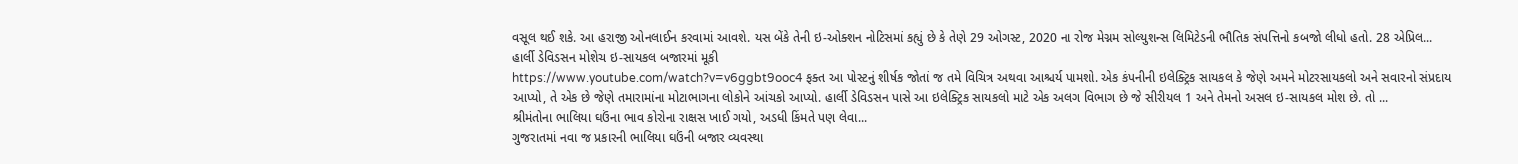વસૂલ થઈ શકે. આ હરાજી ઓનલાઈન કરવામાં આવશે. યસ બેંકે તેની ઇ-ઓક્શન નોટિસમાં કહ્યું છે કે તેણે 29 ઓગસ્ટ, 2020 ના રોજ મેગ્નમ સોલ્યુશન્સ લિમિટેડની ભૌતિક સંપત્તિનો કબજો લીધો હતો. 28 એપ્રિલ...
હાર્લી ડેવિડસન મોશેચ ઇ-સાયકલ બજારમાં મૂકી
https://www.youtube.com/watch?v=v6ggbt9ooc4 ફક્ત આ પોસ્ટનું શીર્ષક જોતાં જ તમે વિચિત્ર અથવા આશ્ચર્ય પામશો. એક કંપનીની ઇલેક્ટ્રિક સાયકલ કે જેણે અમને મોટરસાયકલો અને સવારનો સંપ્રદાય આપ્યો, તે એક છે જેણે તમારામાંના મોટાભાગના લોકોને આંચકો આપ્યો. હાર્લી ડેવિડસન પાસે આ ઇલેક્ટ્રિક સાયકલો માટે એક અલગ વિભાગ છે જે સીરીયલ 1 અને તેમનો અસલ ઇ-સાયકલ મોશ છે. તો ...
શ્રીમંતોના ભાલિયા ઘઉંના ભાવ કોરોના રાક્ષસ ખાઈ ગયો, અડધી કિંમતે પણ લેવા...
ગુજરાતમાં નવા જ પ્રકારની ભાલિયા ઘઉંની બજાર વ્યવસ્થા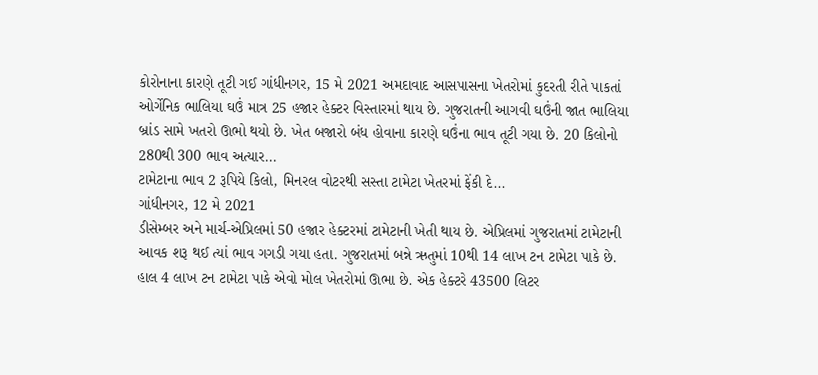કોરોનાના કારણે તૂટી ગઈ ગાંધીનગર, 15 મે 2021 અમદાવાદ આસપાસના ખેતરોમાં કુદરતી રીતે પાકતાં ઓર્ગેનિક ભાલિયા ઘઉં માત્ર 25 હજાર હેક્ટર વિસ્તારમાં થાય છે. ગુજરાતની આગવી ઘઉંની જાત ભાલિયા બ્રાંડ સામે ખતરો ઊભો થયો છે. ખેત બજારો બંધ હોવાના કારણે ઘઉંના ભાવ તૂટી ગયા છે. 20 કિલોનો 280થી 300 ભાવ અત્યાર...
ટામેટાના ભાવ 2 રૂપિયે કિલો, મિનરલ વોટરથી સસ્તા ટામેટા ખેતરમાં ફેંકી દે...
ગાંધીનગર, 12 મે 2021
ડીસેમ્બર અને માર્ચ-એપ્રિલમાં 50 હજાર હેક્ટરમાં ટામેટાની ખેતી થાય છે. એપ્રિલમાં ગુજરાતમાં ટામેટાની આવક શરૂ થઈ ત્યાં ભાવ ગગડી ગયા હતા. ગુજરાતમાં બન્ને ઋતુમાં 10થી 14 લાખ ટન ટામેટા પાકે છે. હાલ 4 લાખ ટન ટામેટા પાકે એવો મોલ ખેતરોમાં ઊભા છે. એક હેક્ટરે 43500 લિટર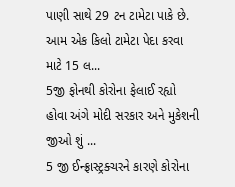પાણી સાથે 29 ટન ટામેટા પાકે છે. આમ એક કિલો ટામેટા પેદા કરવા માટે 15 લ...
5જી ફોનથી કોરોના ફેલાઈ રહ્યો હોવા અંગે મોદી સરકાર અને મુકેશની જીઓ શું ...
5 જી ઈન્ફ્રાસ્ટ્રક્ચરને કારણે કોરોના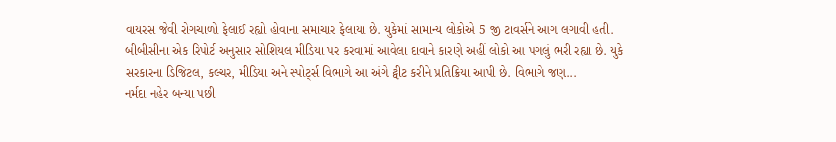વાયરસ જેવી રોગચાળો ફેલાઈ રહ્યો હોવાના સમાચાર ફેલાયા છે. યુકેમાં સામાન્ય લોકોએ 5 જી ટાવર્સને આગ લગાવી હતી. બીબીસીના એક રિપોર્ટ અનુસાર સોશિયલ મીડિયા પર કરવામાં આવેલા દાવાને કારણે અહીં લોકો આ પગલું ભરી રહ્યા છે. યુકે સરકારના ડિજિટલ, કલ્ચર, મીડિયા અને સ્પોર્ટ્સ વિભાગે આ અંગે ટ્વીટ કરીને પ્રતિક્રિયા આપી છે. વિભાગે જણ...
નર્મદા નહેર બન્યા પછી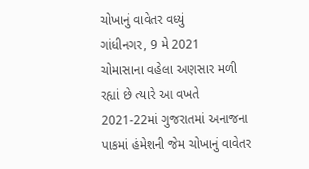ચોખાનું વાવેતર વધ્યું
ગાંધીનગર, 9 મે 2021
ચોમાસાના વહેલા અણસાર મળી રહ્યાં છે ત્યારે આ વખતે 2021-22માં ગુજરાતમાં અનાજના પાકમાં હંમેશની જેમ ચોખાનું વાવેતર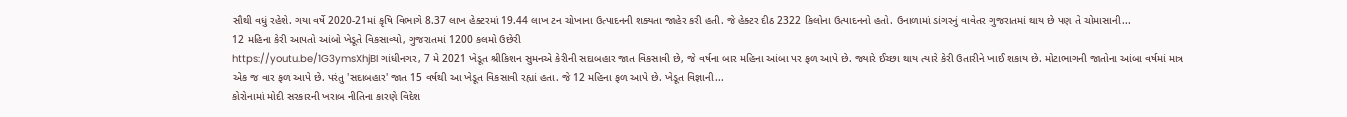સૌથી વધું રહેશે. ગયા વર્ષે 2020-21માં કૃષિ વિભાગે 8.37 લાખ હેક્ટરમાં 19.44 લાખ ટન ચોખાના ઉત્પાદનની શક્યતા જાહેર કરી હતી. જે હેક્ટર દીઠ 2322 કિલોના ઉત્પાદનનો હતો. ઉનાળામાં ડાંગરનું વાવેતર ગુજરાતમાં થાય છે પણ તે ચોમાસાની...
12 મહિના કેરી આપતો આંબો ખેડૂતે વિકસાવ્યો, ગુજરાતમાં 1200 કલમો ઉછેરી
https://youtu.be/1G3ymsXhjBI ગાંધીનગર, 7 મે 2021 ખેડૂત શ્રીકિશન સુમનએ કેરીની સદાબહાર જાત વિકસાવી છે, જે વર્ષના બાર મહિના આંબા પર ફળ આપે છે. જ્યારે ઈચ્છા થાય ત્યારે કેરી ઉતારીને ખાઈ શકાય છે. મોટાભાગની જાતોના આંબા વર્ષમાં માત્ર એક જ વાર ફળ આપે છે. પરંતુ 'સદાબહાર' જાત 15 વર્ષથી આ ખેડૂત વિકસાવી રહ્યાં હતા. જે 12 મહિના ફળ આપે છે. ખેડૂત વિજ્ઞાની...
કોરોનામાં મોદી સરકારની ખરાબ નીતિના કારણે વિદેશ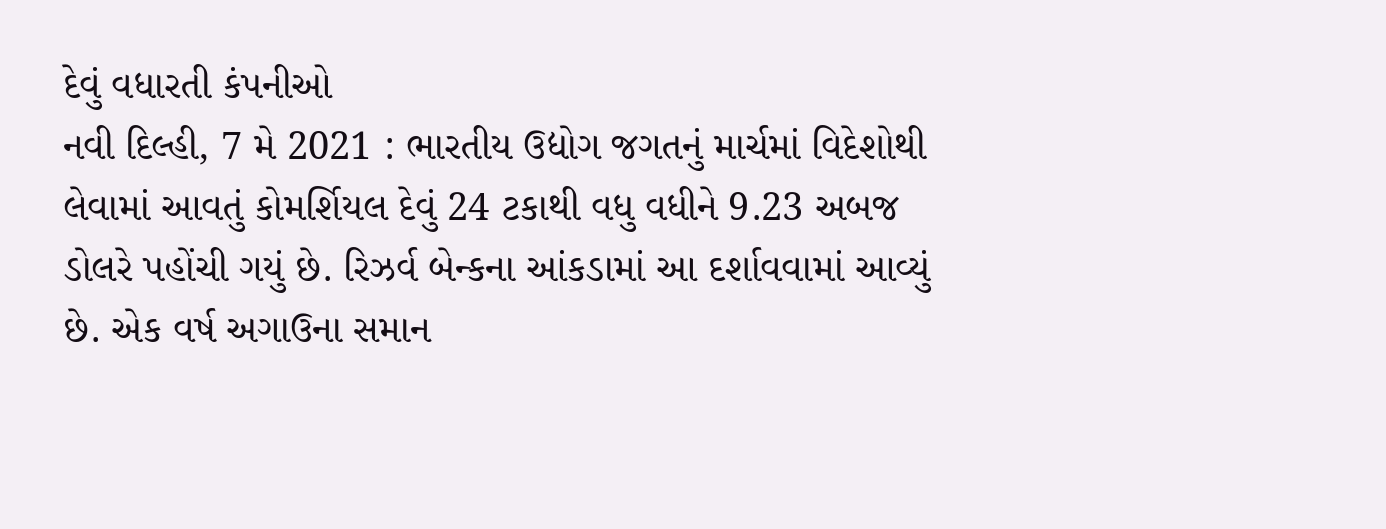દેવું વધારતી કંપનીઓ
નવી દિલ્હી, 7 મે 2021 : ભારતીય ઉદ્યોગ જગતનું માર્ચમાં વિદેશોથી લેવામાં આવતું કોમર્શિયલ દેવું 24 ટકાથી વધુ વધીને 9.23 અબજ ડોલરે પહોંચી ગયું છે. રિઝર્વ બેન્કના આંકડામાં આ દર્શાવવામાં આવ્યું છે. એક વર્ષ અગાઉના સમાન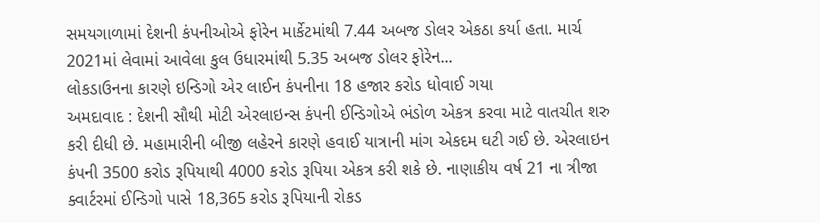સમયગાળામાં દેશની કંપનીઓએ ફોરેન માર્કેટમાંથી 7.44 અબજ ડોલર એકઠા કર્યા હતા. માર્ચ 2021માં લેવામાં આવેલા કુલ ઉધારમાંથી 5.35 અબજ ડોલર ફોરેન...
લોકડાઉનના કારણે ઇન્ડિગો એર લાઈન કંપનીના 18 હજાર કરોડ ધોવાઈ ગયા
અમદાવાદ : દેશની સૌથી મોટી એરલાઇન્સ કંપની ઈન્ડિગોએ ભંડોળ એકત્ર કરવા માટે વાતચીત શરુ કરી દીધી છે. મહામારીની બીજી લહેરને કારણે હવાઈ યાત્રાની માંગ એકદમ ઘટી ગઈ છે. એરલાઇન કંપની 3500 કરોડ રૂપિયાથી 4000 કરોડ રૂપિયા એકત્ર કરી શકે છે. નાણાકીય વર્ષ 21 ના ત્રીજા ક્વાર્ટરમાં ઈન્ડિગો પાસે 18,365 કરોડ રૂપિયાની રોકડ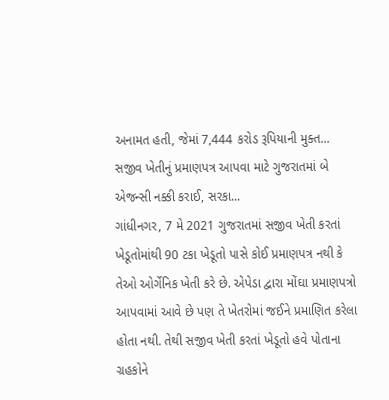અનામત હતી, જેમાં 7,444 કરોડ રૂપિયાની મુક્ત...
સજીવ ખેતીનું પ્રમાણપત્ર આપવા માટે ગુજરાતમાં બે એજન્સી નક્કી કરાઈ, સરકા...
ગાંધીનગર, 7 મે 2021 ગુજરાતમાં સજીવ ખેતી કરતાં ખેડૂતોમાંથી 90 ટકા ખેડૂતો પાસે કોઈ પ્રમાણપત્ર નથી કે તેઓ ઓર્ગેનિક ખેતી કરે છે. એપેડા દ્વારા મોંઘા પ્રમાણપત્રો આપવામાં આવે છે પણ તે ખેતરોમાં જઈને પ્રમાણિત કરેલા હોતા નથી. તેથી સજીવ ખેતી કરતાં ખેડૂતો હવે પોતાના ગ્રહકોને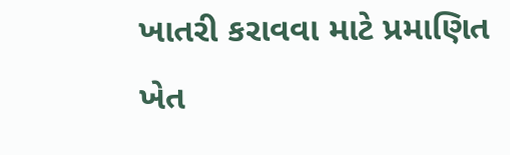ખાતરી કરાવવા માટે પ્રમાણિત ખેત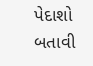પેદાશો બતાવી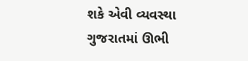શકે એવી વ્યવસ્થા ગુજરાતમાં ઊભી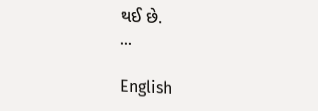થઈ છે.
...

English